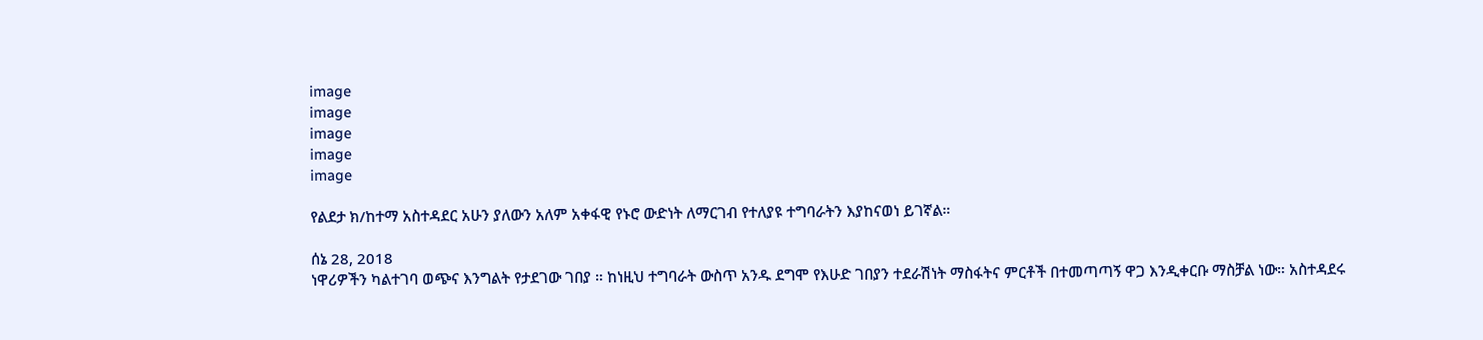image
image
image
image
image

የልደታ ክ/ከተማ አስተዳደር አሁን ያለውን አለም አቀፋዊ የኑሮ ውድነት ለማርገብ የተለያዩ ተግባራትን እያከናወነ ይገኛል።

ሰኔ 28, 2018
ነዋሪዎችን ካልተገባ ወጭና እንግልት የታደገው ገበያ ። ከነዚህ ተግባራት ውስጥ አንዱ ደግሞ የእሁድ ገበያን ተደራሽነት ማስፋትና ምርቶች በተመጣጣኝ ዋጋ እንዲቀርቡ ማስቻል ነው። አስተዳደሩ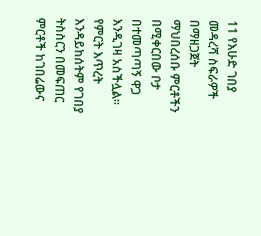11 የእሁድ ገበያ መዳረሻ ስፍራዎች በማዘጋጀት ማህበረሰቡ ምርቶችን በሚቀርበው ቦታ በተመጣጣኝ ዋጋ እንዲገዛ አስችሏል። የምርት እጥረት እንዳይከሰትም የገበያ ትስስርን በመፍጠር ምርቶች ከገበሬውና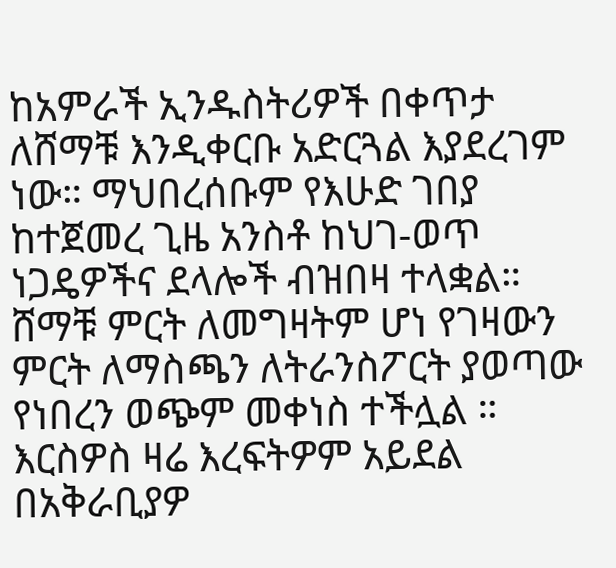ከአምራች ኢንዱስትሪዎች በቀጥታ ለሸማቹ እንዲቀርቡ አድርጓል እያደረገም ነው። ማህበረሰቡም የእሁድ ገበያ ከተጀመረ ጊዜ አንስቶ ከህገ-ወጥ ነጋዴዎችና ደላሎች ብዝበዛ ተላቋል። ሸማቹ ምርት ለመግዛትም ሆነ የገዛውን ምርት ለማስጫን ለትራንስፖርት ያወጣው የነበረን ወጭም መቀነስ ተችሏል ። እርስዎስ ዛሬ እረፍትዎም አይደል በአቅራቢያዎ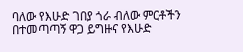ባለው የእሁድ ገበያ ጎራ ብለው ምርቶችን በተመጣጣኝ ዋጋ ይግዙና የእሁድ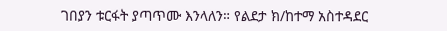ገበያን ቱርፋት ያጣጥሙ እንላለን። የልደታ ክ/ከተማ አስተዳደር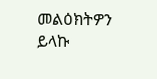መልዕክትዎን ይላኩ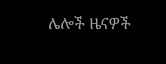ሌሎች ዜናዎች